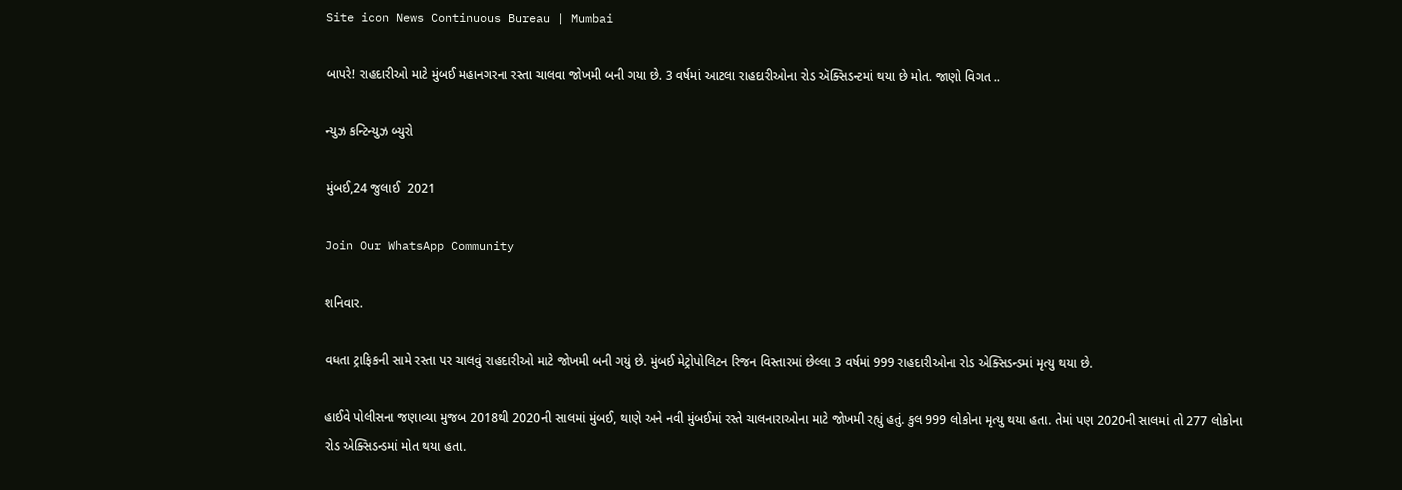Site icon News Continuous Bureau | Mumbai

બાપરે! રાહદારીઓ માટે મુંબઈ મહાનગરના રસ્તા ચાલવા જોખમી બની ગયા છે. 3 વર્ષમાં આટલા રાહદારીઓના રોડ ઍક્સિડન્ટમાં થયા છે મોત. જાણો વિગત ..

ન્યુઝ કન્ટિન્યુઝ બ્યુરો

મુંબઈ,24 જુલાઈ  2021

Join Our WhatsApp Community

શનિવાર.

વધતા ટ્રાફિકની સામે રસ્તા પર ચાલવું રાહદારીઓ માટે જોખમી બની ગયું છે. મુંબઈ મેટ્રોપોલિટન રિજન વિસ્તારમાં છેલ્લા 3 વર્ષમાં 999 રાહદારીઓના રોડ એક્સિડન્ડમાં મૃત્યુ થયા છે.

હાઈવે પોલીસના જણાવ્યા મુજબ 2018થી 2020ની સાલમાં મુંબઈ, થાણે અને નવી મુંબઈમાં રસ્તે ચાલનારાઓના માટે જોખમી રહ્યું હતું. કુલ 999 લોકોના મૃત્યુ થયા હતા. તેમાં પણ 2020ની સાલમાં તો 277 લોકોના  રોડ એક્સિડન્ડમાં મોત થયા હતા.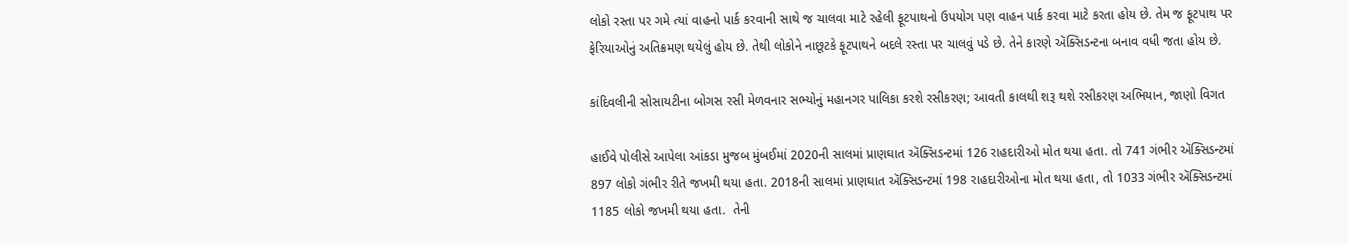લોકો રસ્તા પર ગમે ત્યાં વાહનો પાર્ક કરવાની સાથે જ ચાલવા માટે રહેલી ફૂટપાથનો ઉપયોગ પણ વાહન પાર્ક કરવા માટે કરતા હોય છે. તેમ જ ફૂટપાથ પર ફેરિયાઓનું અતિક્રમણ થયેલું હોય છે. તેથી લોકોને નાછૂટકે ફૂટપાથને બદલે રસ્તા પર ચાલવું પડે છે. તેને કારણે ઍક્સિડન્ટના બનાવ વધી જતા હોય છે.

કાંદિવલીની સોસાયટીના બોગસ રસી મેળવનાર સભ્યોનું મહાનગર પાલિકા કરશે રસીકરણ; આવતી કાલથી શરૂ થશે રસીકરણ અભિયાન, જાણો વિગત

હાઈવે પોલીસે આપેલા આંકડા મુજબ મુંબઈમાં 2020ની સાલમાં પ્રાણઘાત ઍક્સિડન્ટમાં 126 રાહદારીઓ મોત થયા હતા. તો 741 ગંભીર ઍક્સિડન્ટમાં 897 લોકો ગંભીર રીતે જખમી થયા હતા. 2018ની સાલમાં પ્રાણઘાત ઍક્સિડન્ટમાં 198 રાહદારીઓના મોત થયા હતા, તો 1033 ગંભીર ઍક્સિડન્ટમાં 1185 લોકો જખમી થયા હતા.  તેની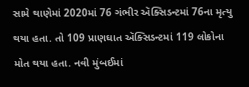સામે થાણેમાં 2020માં 76 ગંભીર ઍક્સિડન્ટમાં 76ના મૃત્યુ થયા હતા. તો 109 પ્રાણઘાત ઍક્સિડન્ટમાં 119 લોકોના મોત થયા હતા. નવી મુંબઈમાં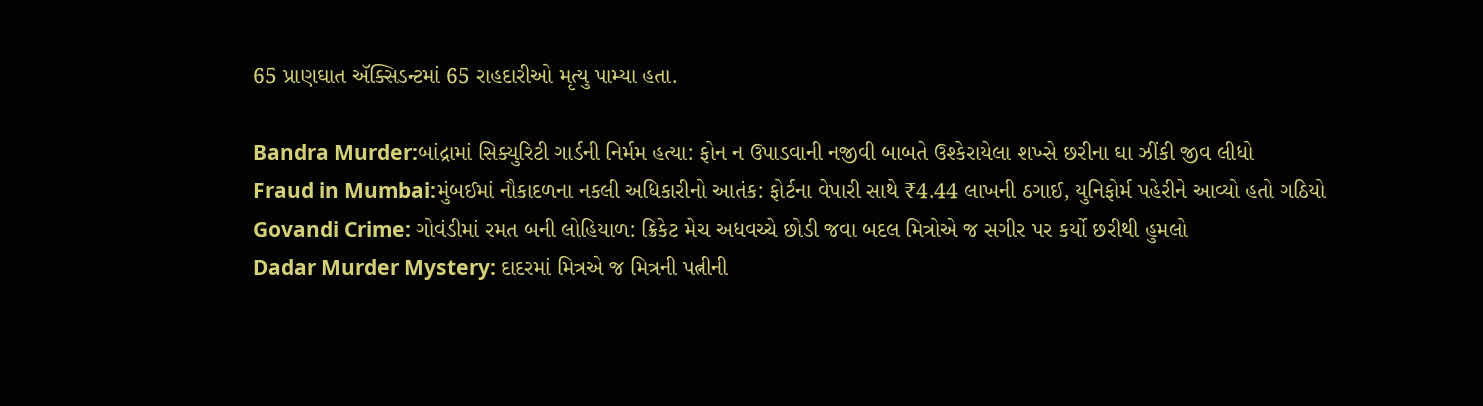65 પ્રાણઘાત ઍક્સિડન્ટમાં 65 રાહદારીઓ મૃત્યુ પામ્યા હતા.

Bandra Murder:બાંદ્રામાં સિક્યુરિટી ગાર્ડની નિર્મમ હત્યા: ફોન ન ઉપાડવાની નજીવી બાબતે ઉશ્કેરાયેલા શખ્સે છરીના ઘા ઝીંકી જીવ લીધો
Fraud in Mumbai:મુંબઈમાં નૌકાદળના નકલી અધિકારીનો આતંક: ફોર્ટના વેપારી સાથે ₹4.44 લાખની ઠગાઈ, યુનિફોર્મ પહેરીને આવ્યો હતો ગઠિયો
Govandi Crime: ગોવંડીમાં રમત બની લોહિયાળ: ક્રિકેટ મેચ અધવચ્ચે છોડી જવા બદલ મિત્રોએ જ સગીર પર કર્યો છરીથી હુમલો
Dadar Murder Mystery: દાદરમાં મિત્રએ જ મિત્રની પત્નીની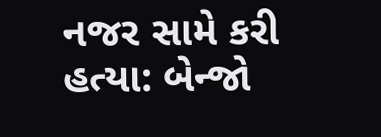નજર સામે કરી હત્યા: બેન્જો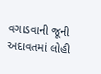વગાડવાની જૂની અદાવતમાં લોહી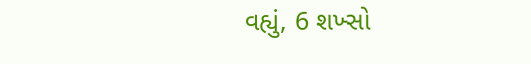વહ્યું, 6 શખ્સો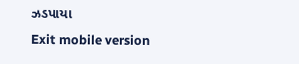ઝડપાયા
Exit mobile version